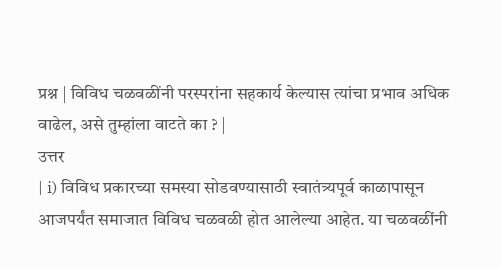प्रश्न | विविध चळवळींनी परस्परांना सहकार्य केल्यास त्यांचा प्रभाव अधिक वाढेल, असे तुम्हांला वाटते का ? |
उत्तर
| i) विविध प्रकारच्या समस्या सोडवण्यासाठी स्वातंत्र्यपूर्व काळापासून आजपर्यंत समाजात विविध चळवळी होत आलेल्या आहेत. या चळवळींनी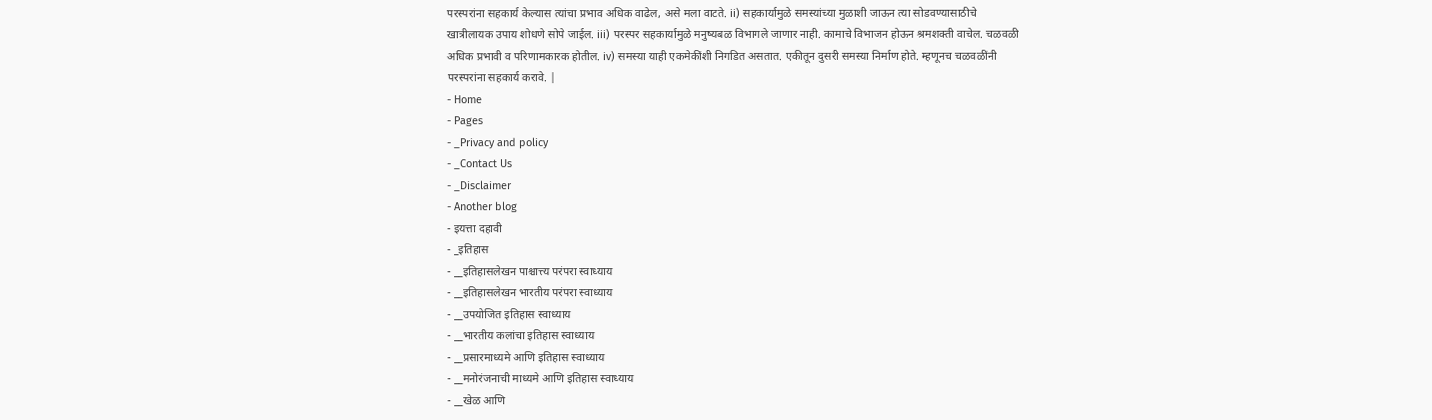परस्परांना सहकार्य केल्यास त्यांचा प्रभाव अधिक वाढेल, असे मला वाटते. ii) सहकार्यामुळे समस्यांच्या मुळाशी जाऊन त्या सोडवण्यासाठीचे खात्रीलायक उपाय शोधणे सोपे जाईल. iii) परस्पर सहकार्यामुळे मनुष्यबळ विभागले जाणार नाही. कामाचे विभाजन होऊन श्रमशक्ती वाचेल. चळवळी अधिक प्रभावी व परिणामकारक होतील. iv) समस्या याही एकमेकींशी निगडित असतात. एकीतून दुसरी समस्या निर्माण होते. म्हणूनच चळवळींनी परस्परांना सहकार्य करावे. |
- Home
- Pages
- _Privacy and policy
- _Contact Us
- _Disclaimer
- Another blog
- इयत्ता दहावी
- _इतिहास
- __इतिहासलेखन पाश्चात्त्य परंपरा स्वाध्याय
- __इतिहासलेखन भारतीय परंपरा स्वाध्याय
- __उपयोजित इतिहास स्वाध्याय
- __भारतीय कलांचा इतिहास स्वाध्याय
- __प्रसारमाध्यमे आणि इतिहास स्वाध्याय
- __मनोरंजनाची माध्यमे आणि इतिहास स्वाध्याय
- __खेळ आणि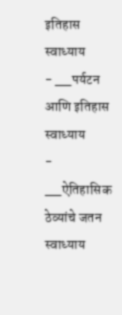इतिहास स्वाध्याय
- __पर्यटन आणि इतिहास स्वाध्याय
- __ऐतिहासिक ठेव्यांचे जतन स्वाध्याय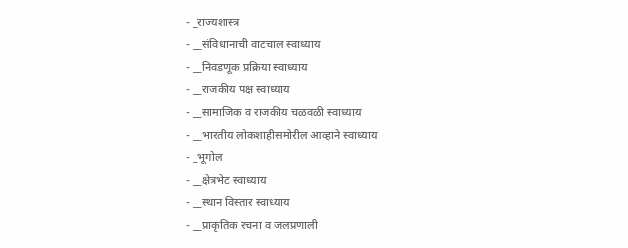- _राज्यशास्त्र
- __संविधानाची वाटचाल स्वाध्याय
- __निवडणूक प्रक्रिया स्वाध्याय
- __राजकीय पक्ष स्वाध्याय
- __सामाजिक व राजकीय चळवळी स्वाध्याय
- __भारतीय लोकशाहीसमोरील आव्हाने स्वाध्याय
- _भूगोल
- __क्षेत्रभेट स्वाध्याय
- __स्थान विस्तार स्वाध्याय
- __प्राकृतिक रचना व जलप्रणाली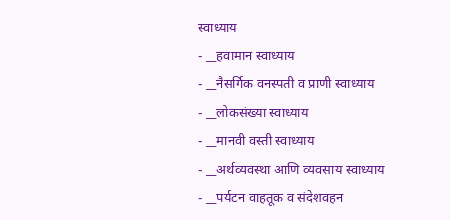स्वाध्याय
- __हवामान स्वाध्याय
- __नैसर्गिक वनस्पती व प्राणी स्वाध्याय
- __लोकसंख्या स्वाध्याय
- __मानवी वस्ती स्वाध्याय
- __अर्थव्यवस्था आणि व्यवसाय स्वाध्याय
- __पर्यटन वाहतूक व संदेशवहन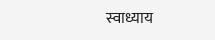स्वाध्याय